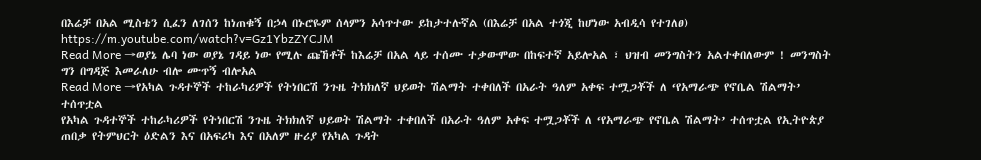በእሬቻ በአል ሚስቴን ሲፈን ለገሰን ከነጠቁኝ በኃላ በኑሮዬም ሰላምን አሳጥተው ይከታተሉኛል (በእሬቻ በአል ተጎጂ ከሆነው አብዲሳ የተገለፀ)
https://m.youtube.com/watch?v=Gz1YbzZYCJM
Read More →ወያኔ ሌባ ነው ወያኔ ገዳይ ነው የሚሉ ጩኸቶች ከእሬቻ በአል ላይ ተሰሙ ተቃውሞው በከፍተኛ አይሎአል ፣ ህዝብ መንግስትን አልተቀበለውም ! መንግስት ግን በግዳጅ እመራለሁ ብሎ ሙጥኝ ብሎአል
Read More →የአካል ጉዳተኞች ተከራካሪዎች የትነበርሽ ንጉዜ ትክክለኛ ህይወት ሽልማት ተቀበለች በአራት ዓለም አቀፍ ተሟጋቾች ለ ‘የአማራጭ የኖቤል ሽልማት’ ተሰጥቷል
የአካል ጉዳተኞች ተከራካሪዎች የትነበርሽ ንጉዜ ትክክለኛ ህይወት ሽልማት ተቀበለች በአራት ዓለም አቀፍ ተሟጋቾች ለ ‘የአማራጭ የኖቤል ሽልማት’ ተሰጥቷል የኢትዮጵያ ጠበቃ የትምህርት ዕድልን እና በአፍሪካ እና በአለም ዙሪያ የአካል ጉዳት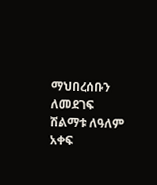ማህበረሰቡን ለመደገፍ ሽልማቱ ለዓለም አቀፍ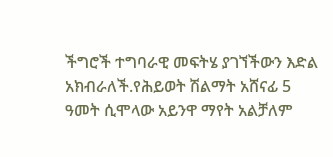ችግሮች ተግባራዊ መፍትሄ ያገኘችውን እድል አክብራለች.የሕይወት ሽልማት አሸናፊ 5 ዓመት ሲሞላው አይንዋ ማየት አልቻለም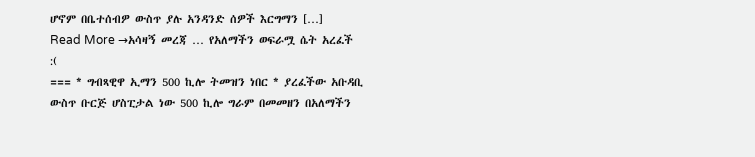ሆኖም በቤተሰብዎ ውስጥ ያሉ አንዳንድ ሰዎች እርግማን […]
Read More →አሳዛኝ መረጃ … የአለማችን ወፍራሟ ሴት አረፈች :(
=== * ግብጻዊዋ ኢማን 500 ኪሎ ትመዝን ነበር * ያረፈችው አቡዳቢ ውስጥ ቡርጅ ሆስፒታል ነው 500 ኪሎ ግራም በመመዘን በአለማችን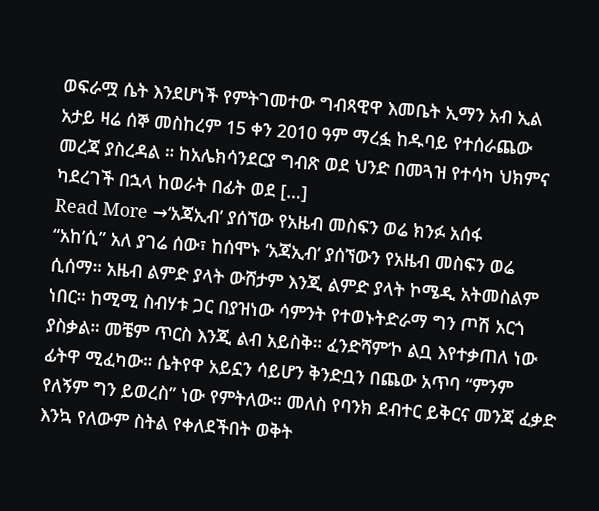ወፍራሟ ሴት እንደሆነች የምትገመተው ግብጻዊዋ እመቤት ኢማን አብ ኢል አታይ ዛሬ ሰኞ መስከረም 15 ቀን 2010 ዓም ማረፏ ከዱባይ የተሰራጨው መረጃ ያስረዳል ። ከአሌክሳንደርያ ግብጽ ወደ ህንድ በመጓዝ የተሳካ ህክምና ካደረገች በኋላ ከወራት በፊት ወደ […]
Read More →‘አጃኢብ’ ያሰኘው የአዜብ መስፍን ወሬ ክንፉ አሰፋ
“አከ’ሲ” አለ ያገሬ ሰው፣ ከሰሞኑ ‘አጃኢብ’ ያሰኘውን የአዜብ መስፍን ወሬ ሲሰማ። አዜብ ልምድ ያላት ውሸታም እንጂ ልምድ ያላት ኮሜዲ አትመስልም ነበር። ከሚሚ ስብሃቱ ጋር በያዝነው ሳምንት የተወኑትድራማ ግን ጦሽ አርጎ ያስቃል። መቼም ጥርስ እንጂ ልብ አይስቅ። ፈንድሻም’ኮ ልቧ እየተቃጠለ ነው ፊትዋ ሚፈካው። ሴትየዋ አይኗን ሳይሆን ቅንድቧን በጨው አጥባ “ምንም የለኝም ግን ይወረስ” ነው የምትለው። መለስ የባንክ ደብተር ይቅርና መንጃ ፈቃድ እንኳ የለውም ስትል የቀለደችበት ወቅት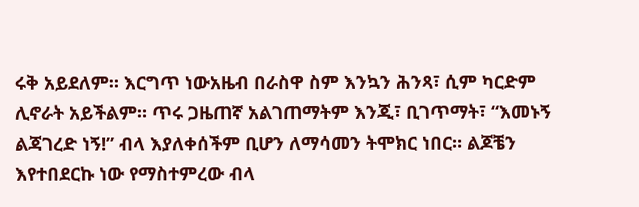ሩቅ አይደለም። እርግጥ ነውአዜብ በራስዋ ስም እንኳን ሕንጻ፣ ሲም ካርድም ሊኖራት አይችልም። ጥሩ ጋዜጠኛ አልገጠማትም እንጂ፣ ቢገጥማት፣ “እመኑኝ ልጃገረድ ነኝ!” ብላ እያለቀሰችም ቢሆን ለማሳመን ትሞክር ነበር። ልጆቼን እየተበደርኩ ነው የማስተምረው ብላ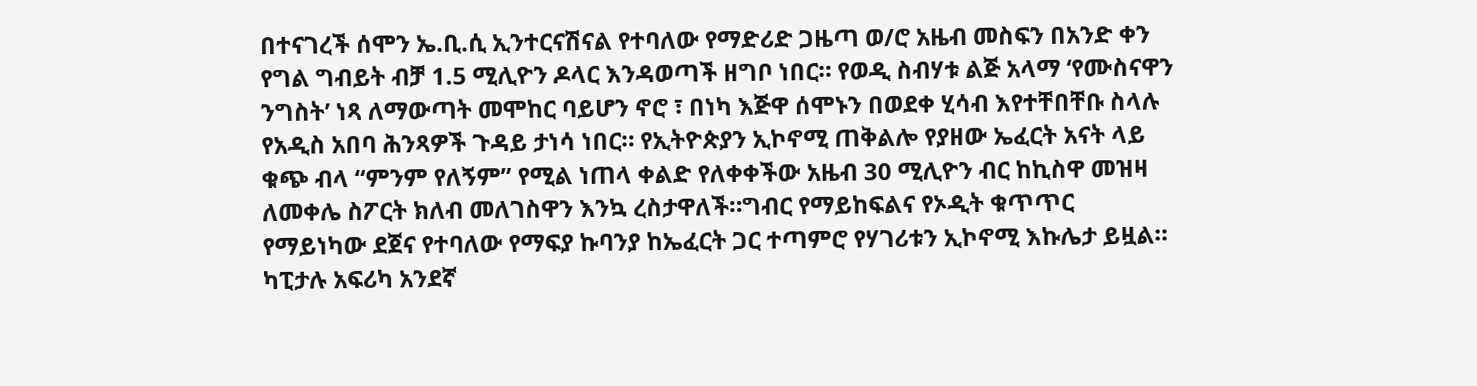በተናገረች ሰሞን ኤ.ቢ.ሲ ኢንተርናሽናል የተባለው የማድሪድ ጋዜጣ ወ/ሮ አዜብ መስፍን በአንድ ቀን የግል ግብይት ብቻ 1.5 ሚሊዮን ዶላር እንዳወጣች ዘግቦ ነበር። የወዲ ስብሃቱ ልጅ አላማ ‘የሙስናዋን ንግስት’ ነጻ ለማውጣት መሞከር ባይሆን ኖሮ ፣ በነካ እጅዋ ሰሞኑን በወደቀ ሂሳብ እየተቸበቸቡ ስላሉ የአዲስ አበባ ሕንጻዎች ጉዳይ ታነሳ ነበር። የኢትዮጵያን ኢኮኖሚ ጠቅልሎ የያዘው ኤፈርት አናት ላይ ቁጭ ብላ “ምንም የለኝም” የሚል ነጠላ ቀልድ የለቀቀችው አዜብ 30 ሚሊዮን ብር ከኪስዋ መዝዛ ለመቀሌ ስፖርት ክለብ መለገስዋን እንኳ ረስታዋለች።ግብር የማይከፍልና የኦዲት ቁጥጥር የማይነካው ደጀና የተባለው የማፍያ ኩባንያ ከኤፈርት ጋር ተጣምሮ የሃገሪቱን ኢኮኖሚ እኩሌታ ይዟል። ካፒታሉ አፍሪካ አንደኛ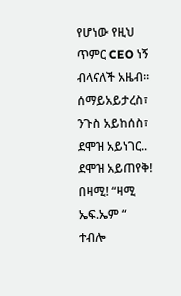የሆነው የዚህ ጥምር CEO ነኝ ብላናለች አዜብ። ሰማይአይታረስ፣ ንጉስ አይከሰስ፣ ደሞዝ አይነገር.. ደሞዝ አይጠየቅ! በዛሚ! “ዛሚ ኤፍ.ኤም “ ተብሎ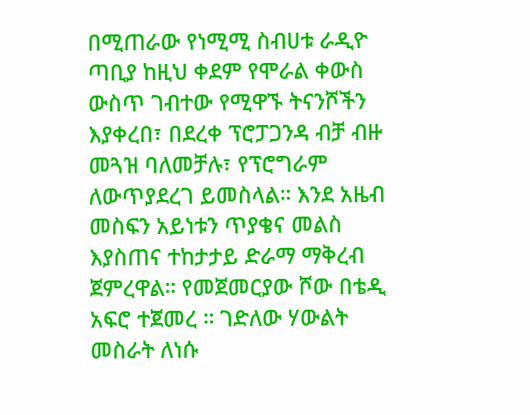በሚጠራው የነሚሚ ስብሀቱ ራዲዮ ጣቢያ ከዚህ ቀደም የሞራል ቀውስ ውስጥ ገብተው የሚዋኙ ትናንሾችን እያቀረበ፣ በደረቀ ፕሮፓጋንዳ ብቻ ብዙ መጓዝ ባለመቻሉ፣ የፕሮግራም ለውጥያደረገ ይመስላል። እንደ አዜብ መስፍን አይነቱን ጥያቄና መልስ እያስጠና ተከታታይ ድራማ ማቅረብ ጀምረዋል። የመጀመርያው ሾው በቴዲ አፍሮ ተጀመረ ። ገድለው ሃውልት መስራት ለነሱ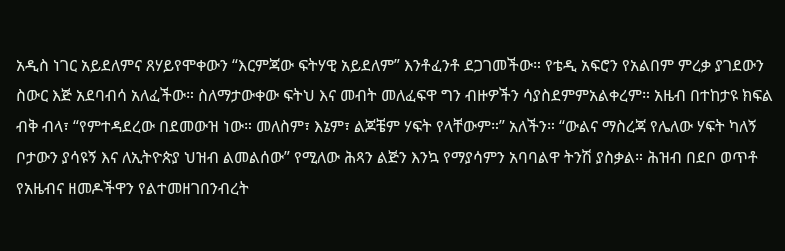አዲስ ነገር አይደለምና ጸሃይየሞቀውን “እርምጃው ፍትሃዊ አይደለም” እንቶፈንቶ ደጋገመችው። የቴዲ አፍሮን የአልበም ምረቃ ያገደውን ስውር እጅ አደባብሳ አለፈችው። ስለማታውቀው ፍትህ እና መብት መለፈፍዋ ግን ብዙዎችን ሳያስደምምአልቀረም። አዜብ በተከታዩ ክፍል ብቅ ብላ፣ “የምተዳደረው በደመውዝ ነው። መለስም፣ እኔም፣ ልጆቼም ሃፍት የላቸውም።” አለችን። “ውልና ማስረጃ የሌለው ሃፍት ካለኝ ቦታውን ያሳዩኝ እና ለኢትዮጵያ ህዝብ ልመልሰው” የሚለው ሕጻን ልጅን እንኳ የማያሳምን አባባልዋ ትንሽ ያስቃል። ሕዝብ በደቦ ወጥቶ የአዜብና ዘመዶችዋን የልተመዘገበንብረት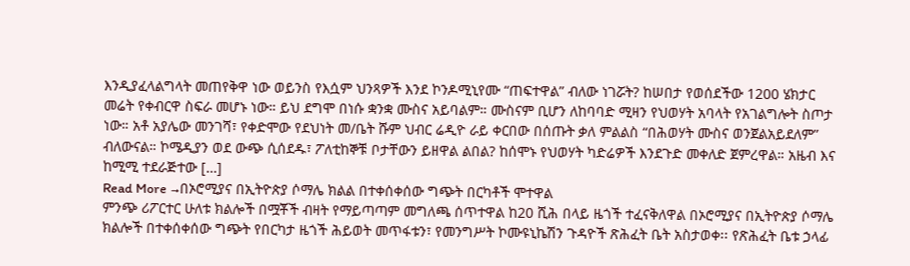እንዲያፈላልግላት መጠየቅዋ ነው ወይንስ የእሷም ህንጻዎች እንደ ኮንዶሚኒየሙ “ጠፍተዋል” ብለው ነገሯት? ከሠበታ የወሰደችው 1200 ሄክታር መሬት የቀብርዋ ስፍራ መሆኑ ነው። ይህ ደግሞ በነሱ ቋንቋ ሙስና አይባልም። ሙስናም ቢሆን ለከባባድ ሚዛን የህወሃት አባላት የአገልግሎት ስጦታ ነው። አቶ አያሌው መንገሻ፣ የቀድሞው የደህነት መ/ቤት ሹም ህብር ሬዲዮ ራይ ቀርበው በሰጡት ቃለ ምልልስ “በሕወሃት ሙስና ወንጀልአይደለም” ብለውናል። ኮሜዲያን ወደ ውጭ ሲሰደዱ፣ ፖለቲከኞቹ ቦታቸውን ይዘዋል ልበል? ከሰሞኑ የህወሃት ካድሬዎች እንደጉድ መቀለድ ጀምረዋል። አዜብ እና ከሚሚ ተደራጅተው […]
Read More →በኦሮሚያና በኢትዮጵያ ሶማሌ ክልል በተቀሰቀሰው ግጭት በርካቶች ሞተዋል
ምንጭ ሪፖርተር ሁለቱ ክልሎች በሟቾች ብዛት የማይጣጣም መግለጫ ሰጥተዋል ከ20 ሺሕ በላይ ዜጎች ተፈናቅለዋል በኦሮሚያና በኢትዮጵያ ሶማሌ ክልሎች በተቀሰቀሰው ግጭት የበርካታ ዜጎች ሕይወት መጥፋቱን፣ የመንግሥት ኮሙዩኒኬሽን ጉዳዮች ጽሕፈት ቤት አስታወቀ፡፡ የጽሕፈት ቤቱ ኃላፊ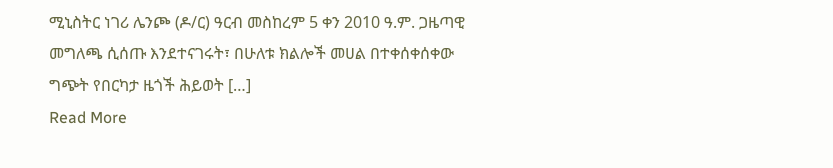ሚኒስትር ነገሪ ሌንጮ (ዶ/ር) ዓርብ መስከረም 5 ቀን 2010 ዓ.ም. ጋዜጣዊ መግለጫ ሲሰጡ እንደተናገሩት፣ በሁለቱ ክልሎች መሀል በተቀሰቀሰቀው ግጭት የበርካታ ዜጎች ሕይወት […]
Read More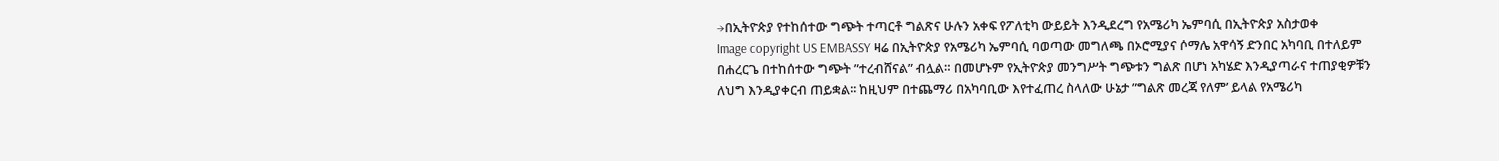→በኢትዮጵያ የተከሰተው ግጭት ተጣርቶ ግልጽና ሁሉን አቀፍ የፖለቲካ ውይይት እንዲደረግ የአሜሪካ ኤምባሲ በኢትዮጵያ አስታወቀ
Image copyright US EMBASSY ዛሬ በኢትዮጵያ የአሜሪካ ኤምባሲ ባወጣው መግለጫ በኦሮሚያና ሶማሌ አዋሳኝ ድንበር አካባቢ በተለይም በሐረርጌ በተከሰተው ግጭት ”ተረብሸናል” ብሏል። በመሆኑም የኢትዮጵያ መንግሥት ግጭቱን ግልጽ በሆነ አካሄድ እንዲያጣራና ተጠያቂዎቹን ለህግ እንዲያቀርብ ጠይቋል፡፡ ከዚህም በተጨማሪ በአካባቢው እየተፈጠረ ስላለው ሁኔታ ”ግልጽ መረጃ የለም’ ይላል የአሜሪካ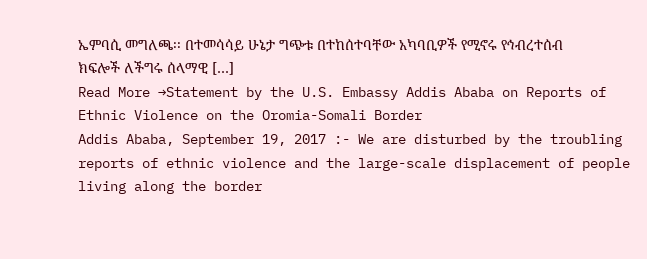ኤምባሲ መግለጫ፡፡ በተመሳሳይ ሁኔታ ግጭቱ በተከሰተባቸው አካባቢዎች የሚኖሩ የኅብረተሰብ ክፍሎች ለችግሩ ሰላማዊ […]
Read More →Statement by the U.S. Embassy Addis Ababa on Reports of Ethnic Violence on the Oromia-Somali Border
Addis Ababa, September 19, 2017 :- We are disturbed by the troubling reports of ethnic violence and the large-scale displacement of people living along the border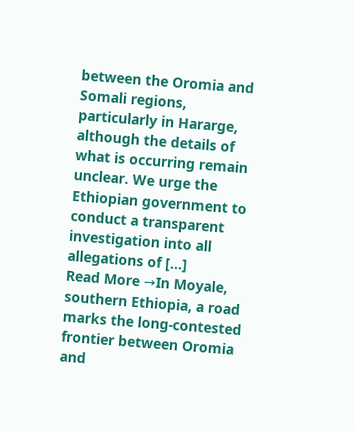between the Oromia and Somali regions, particularly in Hararge, although the details of what is occurring remain unclear. We urge the Ethiopian government to conduct a transparent investigation into all allegations of […]
Read More →In Moyale, southern Ethiopia, a road marks the long-contested frontier between Oromia and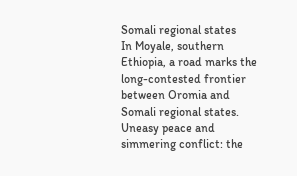Somali regional states
In Moyale, southern Ethiopia, a road marks the long-contested frontier between Oromia and Somali regional states. Uneasy peace and simmering conflict: the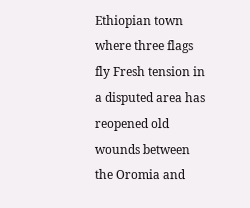Ethiopian town where three flags fly Fresh tension in a disputed area has reopened old wounds between the Oromia and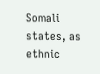Somali states, as ethnic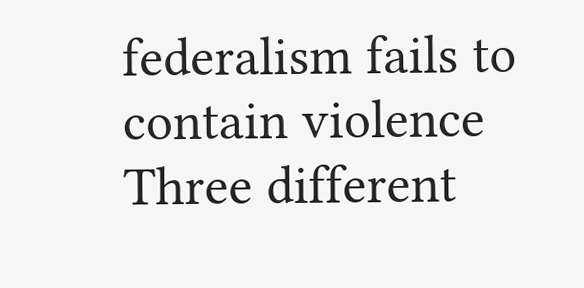federalism fails to contain violence Three different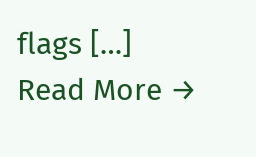flags […]
Read More →